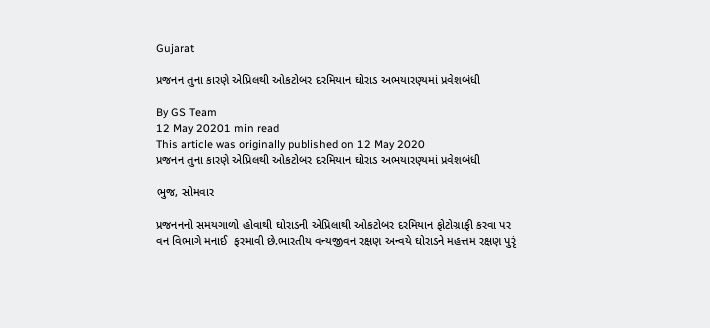Gujarat

પ્રજનન તુના કારણે એપ્રિલથી ઓકટોબર દરમિયાન ઘોરાડ અભયારણ્યમાં પ્રવેશબંધી

By GS Team
12 May 20201 min read
This article was originally published on 12 May 2020
પ્રજનન તુના કારણે એપ્રિલથી ઓકટોબર દરમિયાન ઘોરાડ અભયારણ્યમાં પ્રવેશબંધી

ભુજ, સોમવાર

પ્રજનનનો સમયગાળો હોવાથી ઘોરાડની એપ્રિલાથી ઓકટોબર દરમિયાન ફોટોગ્રાફી કરવા પર વન વિભાગે મનાઈ  ફરમાવી છે.ભારતીય વન્યજીવન રક્ષણ અન્વયે ઘોરાડને મહત્તમ રક્ષણ પુરૃં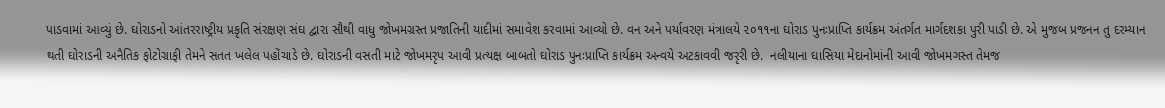પાડવામાં આવ્યું છે. ઘોરાડનો આંતરરાષ્ટ્રીય પ્રકૃતિ સંરક્ષણ સંઘ દ્વારા સૌથી વાધુ જોખમગ્રસ્ત પ્રજાતિની યાદીમાં સમાવેશ કરવામાં આવ્યો છે. વન અને પર્યાવરણ મંત્રાલયે ૨૦૧૧ના ઘોરાડ પુનઃપ્રાપ્તિ કાર્યક્રમ અંતર્ગત માર્ગદશકા પુરી પાડી છે. એ મુજબ પ્રજનન તુ દરમ્યાન થતી ઘોરાડની અનૈતિક ફોટોગ્રાફી તેમને સતત ખલેલ પહોંચાડે છે. ઘોરાડની વસતી માટે જોખમરૃપ આવી પ્રત્યક્ષ બાબતો ઘોરાડ પુનઃપ્રાપ્તિ કાર્યક્રમ અન્વયે અટકાવવી જરૃરી છે.  નલીયાના ઘાસિયા મેદાનોમાંની આવી જોખમગસ્ત તેમજ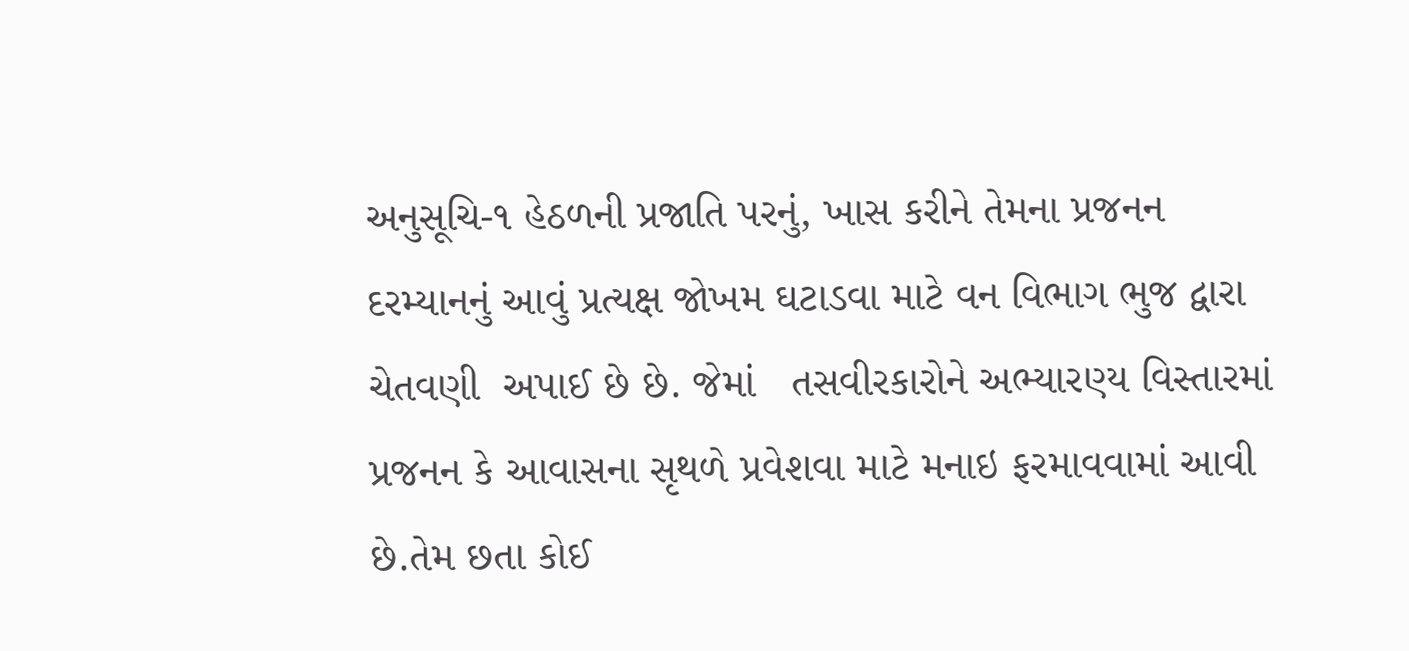અનુસૂચિ-૧ હેઠળની પ્રજાતિ પરનું, ખાસ કરીને તેમના પ્રજનન દરમ્યાનનું આવું પ્રત્યક્ષ જોખમ ઘટાડવા માટે વન વિભાગ ભુજ દ્વારા ચેતવણી  અપાઈ છે છે. જેમાં   તસવીરકારોને અભ્યારણ્ય વિસ્તારમાં પ્રજનન કે આવાસના સૃથળે પ્રવેશવા માટે મનાઇ ફરમાવવામાં આવી છે.તેમ છતા કોઈ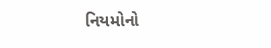નિયમોનો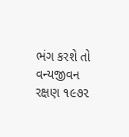ભંગ કરશે તો વન્યજીવન રક્ષણ ૧૯૭૨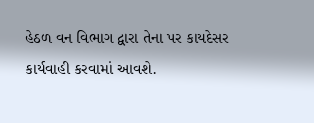હેઠળ વન વિભાગ દ્વારા તેના પર કાયદેસર કાર્યવાહી કરવામાં આવશે.